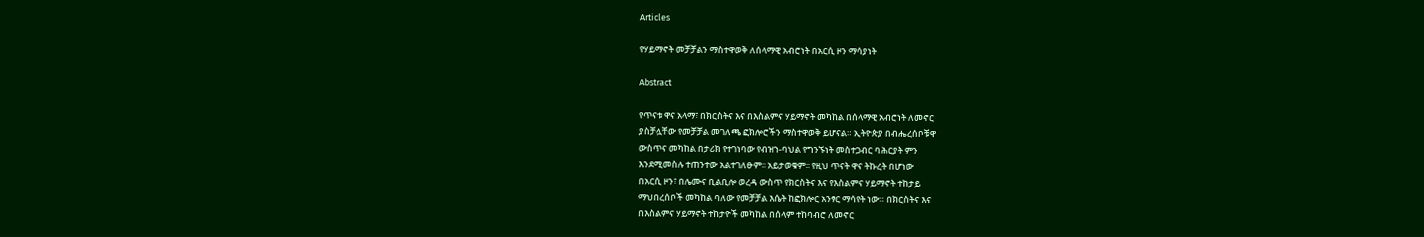Articles

የሃይማኖት መቻቻልን ማስተዋወቅ ለሰላማዊ አብሮነት በአርሲ ዞን ማሳያነት

Abstract

የጥናቱ ዋና አላማ፣ በክርስትና እና በእስልምና ሃይማኖት መካከል በሰላማዊ አብሮነት ለመኖር
ያስቻሏቸው የመቻቻል መገለጫ ፎክሎሮችን ማስተዋወቅ ይሆናል። ኢትዮጵያ በብሔረሰቦቹዋ
ውስጥና መካከል በታሪክ የተገነባው የብዝኀ-ባህል የግንኙነት መስተጋብር ባሕርያት ምን
እንደሚመስሉ ተጠንተው አልተገለፁም፡፡ አይታወቁም፡፡ የዚህ ጥናት ዋና ትኩረት በሆነው
በአርሲ ዞን፣ በሌሙና ቢልቢሎ ወረዳ ውስጥ የክርስትና እና የእስልምና ሃይማኖት ተከታይ
ማህበረሰቦች መካከል ባለው የመቻቻል እሴት ከፎክሎር አንፃር ማሳየት ነው። በክርስትና እና
በእስልምና ሃይማኖት ተከታዮች መካከል በሰላም ተከባብሮ ለመኖር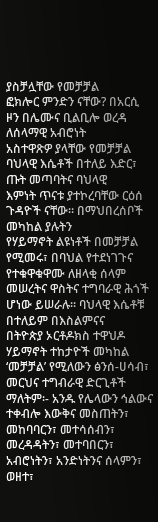ያስቻሏቸው የመቻቻል
ፎክሎር ምንድን ናቸው? በአርሲ ዞን በሌሙና ቢልቢሎ ወረዳ ለሰላማዊ አብሮነት
አስተዋጽዎ ያላቸው የመቻቻል ባህላዊ እሴቶች በተለይ እድር፣ ጡት መጣባትና ባህላዊ
እምነት ጥናቱ ያተኮረባቸው ርዕሰ ጉዳዮች ናቸው። በማህበረሰቦች መካከል ያሉትን
የሃይማኖት ልዩነቶች በመቻቻል የሚመሩ፣ በባህል የተደነገጉና የተቁዋቁዋሙ ለዘላቂ ሰላም
መሠረትና ዋስትና ተግባራዊ ሕጎች ሆነው ይሠራሉ፡፡ ባህላዊ እሴቶቹ በተለይም በእስልምናና
በትዮጵያ ኦርቶዶክስ ተዋህዶ ሃይማኖት ተከታዮች መካከል ‘መቻቻል’ የሚለውን ፅንሰ-ሀሳብ፣
መርህና ተግብራዊ ድርጊቶች ማለትም፡- አንዱ የሌላውን ኅልውና ተቀብሎ እውቅና መስጠትን፣
መከባባርን፣ መተሳሰብን፣ መረዳዳትን፣ መተባበርን፣ አብሮነትን፣ አንድነትንና ሰላምን፣ ወዘተ፣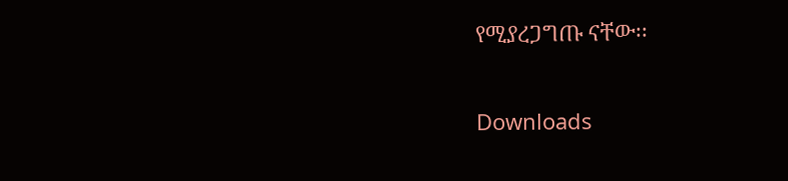የሚያረጋግጡ ናቸው፡፡

Downloads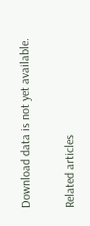Download data is not yet available.

Related articles